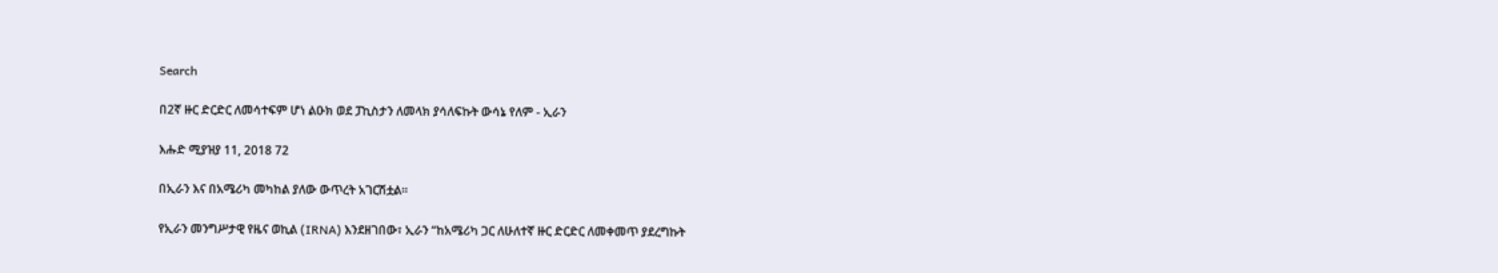Search

በ2ኛ ዙር ድርድር ለመሳተፍም ሆነ ልዑክ ወደ ፓኪስታን ለመላክ ያሳለፍኩት ውሳኔ የለም - ኢራን

እሑድ ሚያዝያ 11, 2018 72

በኢራን እና በአሜሪካ መካከል ያለው ውጥረት አገርሽቷል።

የኢራን መንግሥታዊ የዜና ወኪል (IRNA) እንደዘገበው፣ ኢራን “ከአሜሪካ ጋር ለሁለተኛ ዙር ድርድር ለመቀመጥ ያደረግኩት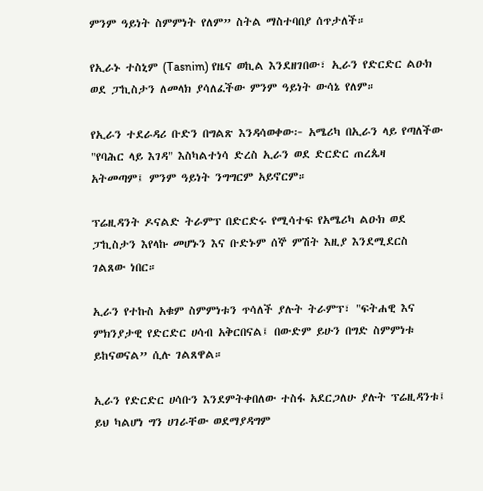ምንም ዓይነት ስምምነት የለም” ስትል ማስተባበያ ሰጥታለች።

የኢራኑ ተስኒም (Tasnim) የዜና ወኪል እንደዘገበው፣ ኢራን የድርድር ልዑክ ወደ ፓኪስታን ለመላክ ያሳለፈችው ምንም ዓይነት ውሳኔ የለም።

የኢራን ተደራዳሪ ቡድን በግልጽ እንዳሳወቀው፦ አሜሪካ በኢራን ላይ የጣለችው "የባሕር ላይ እገዳ" እስካልተነሳ ድረስ ኢራን ወደ ድርድር ጠረጴዛ አትመጣም፤ ምንም ዓይነት ንግግርም አይኖርም።

ፕሬዚዳንት ዶናልድ ትራምፕ በድርድሩ የሚሳተፍ የአሜሪካ ልዑክ ወደ ፓኪስታን እየላኩ መሆኑን እና ቡድኑም ሰኞ ምሽት እዚያ እንደሚደርስ ገልጸው ነበር።

ኢራን የተኩስ አቁም ስምምነቱን ጥሳለች ያሉት ትራምፕ፣ "ፍትሐዊ እና ምክንያታዊ የድርድር ሀሳብ አቅርበናል፤ በውድም ይሁን በግድ ስምምነቱ ይከናወናል” ሲሉ ገልጸዋል።

ኢራን የድርድር ሀሳቡን እንደምትቀበለው ተስፋ አደርጋለሁ ያሉት ፕሬዚዳንቱ፤ ይህ ካልሆነ ግን ሀገራቸው ወደማያዳግም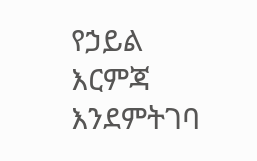የኃይል እርምጃ እንደምትገባ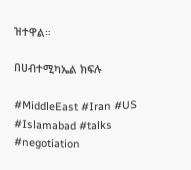ዝተዋል።

በሀብተሚካኤል ክፍሉ

#MiddleEast #Iran #US #Islamabad #talks #negotiation